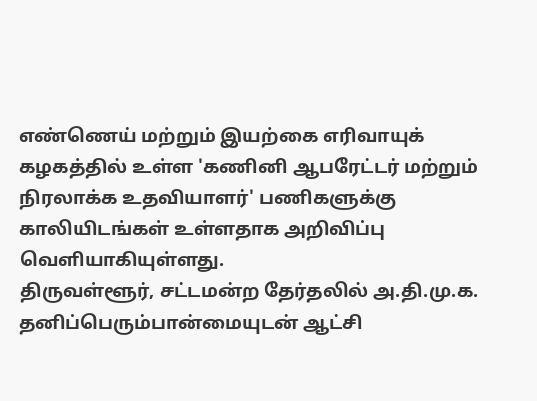எண்ணெய் மற்றும் இயற்கை எரிவாயுக் கழகத்தில் உள்ள 'கணினி ஆபரேட்டர் மற்றும் நிரலாக்க உதவியாளர்' பணிகளுக்கு காலியிடங்கள் உள்ளதாக அறிவிப்பு வெளியாகியுள்ளது.
திருவள்ளூர், சட்டமன்ற தேர்தலில் அ.தி.மு.க. தனிப்பெரும்பான்மையுடன் ஆட்சி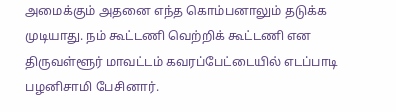அமைக்கும் அதனை எந்த கொம்பனாலும் தடுக்க முடியாது. நம் கூட்டணி வெற்றிக் கூட்டணி என திருவள்ளூர் மாவட்டம் கவரப்பேட்டையில் எடப்பாடி பழனிசாமி பேசினார்.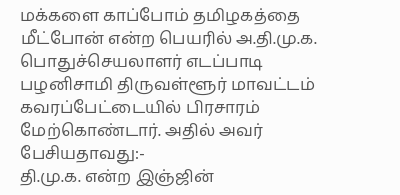மக்களை காப்போம் தமிழகத்தை மீட்போன் என்ற பெயரில் அ.தி.மு.க. பொதுச்செயலாளர் எடப்பாடி பழனிசாமி திருவள்ளூர் மாவட்டம் கவரப்பேட்டையில் பிரசாரம் மேற்கொண்டார். அதில் அவர் பேசியதாவது:-
தி.மு.க. என்ற இஞ்ஜின்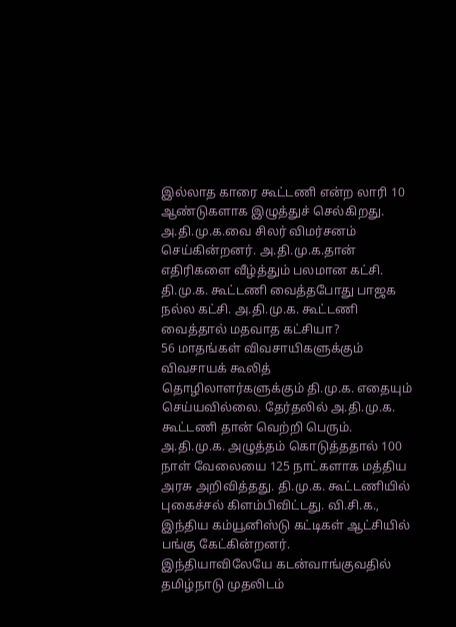இல்லாத காரை கூட்டணி என்ற லாரி 10 ஆண்டுகளாக இழுத்துச் செல்கிறது. அ.தி.மு.க.வை சிலர் விமர்சனம் செய்கின்றனர். அ.தி.மு.க.தான் எதிரிகளை வீழ்த்தும் பலமான கட்சி. தி.மு.க. கூட்டணி வைத்தபோது பாஜக நல்ல கட்சி. அ.தி.மு.க. கூட்டணி வைத்தால் மதவாத கட்சியா?
56 மாதங்கள் விவசாயிகளுக்கும் விவசாயக் கூலித் தொழிலாளர்களுக்கும் தி.மு.க. எதையும் செய்யவில்லை. தேர்தலில் அ.தி.மு.க. கூட்டணி தான் வெற்றி பெரும். அ.தி.மு.க. அழுத்தம் கொடுத்ததால் 100 நாள் வேலையை 125 நாட்களாக மத்திய அரசு அறிவித்தது. தி.மு.க. கூட்டணியில் புகைச்சல் கிளம்பிவிட்டது. வி.சி.க., இந்திய கம்யூனிஸ்டு கட்டிகள் ஆட்சியில் பங்கு கேட்கின்றனர்.
இந்தியாவிலேயே கடன்வாங்குவதில் தமிழ்நாடு முதலிடம்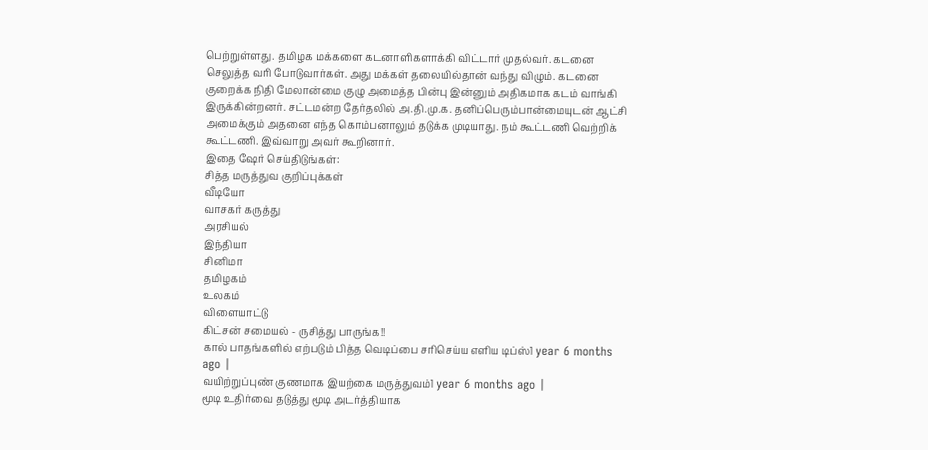பெற்றுள்ளது. தமிழக மக்களை கடனாளிகளாக்கி விட்டார் முதல்வர். கடனை செலுத்த வரி போடுவார்கள். அது மக்கள் தலையில்தான் வந்து விழும். கடனை குறைக்க நிதி மேலான்மை குழு அமைத்த பின்பு இன்னும் அதிகமாக கடம் வாங்கி இருக்கின்றனர். சட்டமன்ற தேர்தலில் அ.தி.மு.க. தனிப்பெரும்பான்மையுடன் ஆட்சி அமைக்கும் அதனை எந்த கொம்பனாலும் தடுக்க முடியாது. நம் கூட்டணி வெற்றிக் கூட்டணி. இவ்வாறு அவர் கூறினார்.
இதை ஷேர் செய்திடுங்கள்:
சித்த மருத்துவ குறிப்புக்கள்
வீடியோ
வாசகர் கருத்து
அரசியல்
இந்தியா
சினிமா
தமிழகம்
உலகம்
விளையாட்டு
கிட்சன் சமையல் - ருசித்து பாருங்க!!
கால் பாதங்களில் எற்படும் பித்த வெடிப்பை சரிசெய்ய எளிய டிப்ஸ்1 year 6 months ago |
வயிற்றுப்புண் குணமாக இயற்கை மருத்துவம்1 year 6 months ago |
மூடி உதிர்வை தடுத்து மூடி அடர்த்தியாக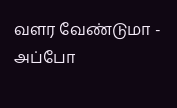வளர வேண்டுமா - அப்போ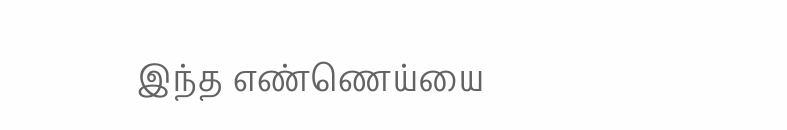இந்த எண்ணெய்யை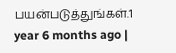பயன்படுத்துங்கள்.1 year 6 months ago |